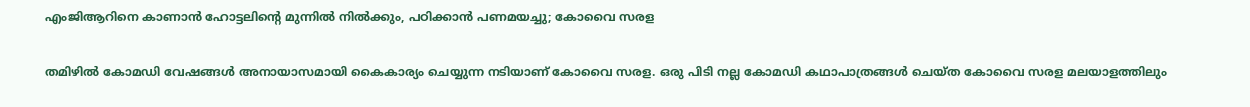എംജിആറിനെ കാണാന്‍ ഹോട്ടലിന്റെ മുന്നില്‍ നില്‍ക്കും, പഠിക്കാന്‍ പണമയച്ചു; കോവൈ സരള

തമിഴില്‍ കോമഡി വേഷങ്ങള്‍ അനായാസമായി കൈകാര്യം ചെയ്യുന്ന നടിയാണ് കോവൈ സരള. ഒരു പിടി നല്ല കോമഡി കഥാപാത്രങ്ങള്‍ ചെയ്ത കോവൈ സരള മലയാളത്തിലും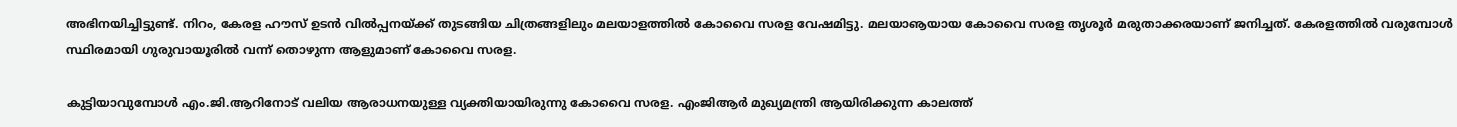അഭിനയിച്ചിട്ടുണ്ട്. നിറം, കേരള ഹൗസ് ഉടന്‍ വില്‍പ്പനയ്ക്ക് തുടങ്ങിയ ചിത്രങ്ങളിലും മലയാളത്തില്‍ കോവൈ സരള വേഷമിട്ടു. മലയാൡയായ കോവൈ സരള തൃശൂര്‍ മരുതാക്കരയാണ് ജനിച്ചത്. കേരളത്തില്‍ വരുമ്പോള്‍ സ്ഥിരമായി ഗുരുവായൂരില്‍ വന്ന് തൊഴുന്ന ആളുമാണ് കോവൈ സരള.

കുട്ടിയാവുമ്പോള്‍ എം.ജി.ആറിനോട് വലിയ ആരാധനയുള്ള വ്യക്തിയായിരുന്നു കോവൈ സരള. എംജിആര്‍ മുഖ്യമന്ത്രി ആയിരിക്കുന്ന കാലത്ത്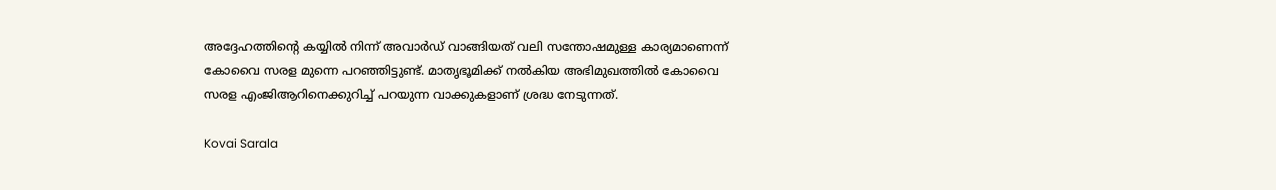അദ്ദേഹത്തിന്റെ കയ്യില്‍ നിന്ന് അവാര്‍ഡ് വാങ്ങിയത് വലി സന്തോഷമുള്ള കാര്യമാണെന്ന് കോവൈ സരള മുന്നെ പറഞ്ഞിട്ടുണ്ട്. മാതൃഭൂമിക്ക് നല്‍കിയ അഭിമുഖത്തില്‍ കോവൈ സരള എംജിആറിനെക്കുറിച്ച് പറയുന്ന വാക്കുകളാണ് ശ്രദ്ധ നേടുന്നത്.

Kovai Sarala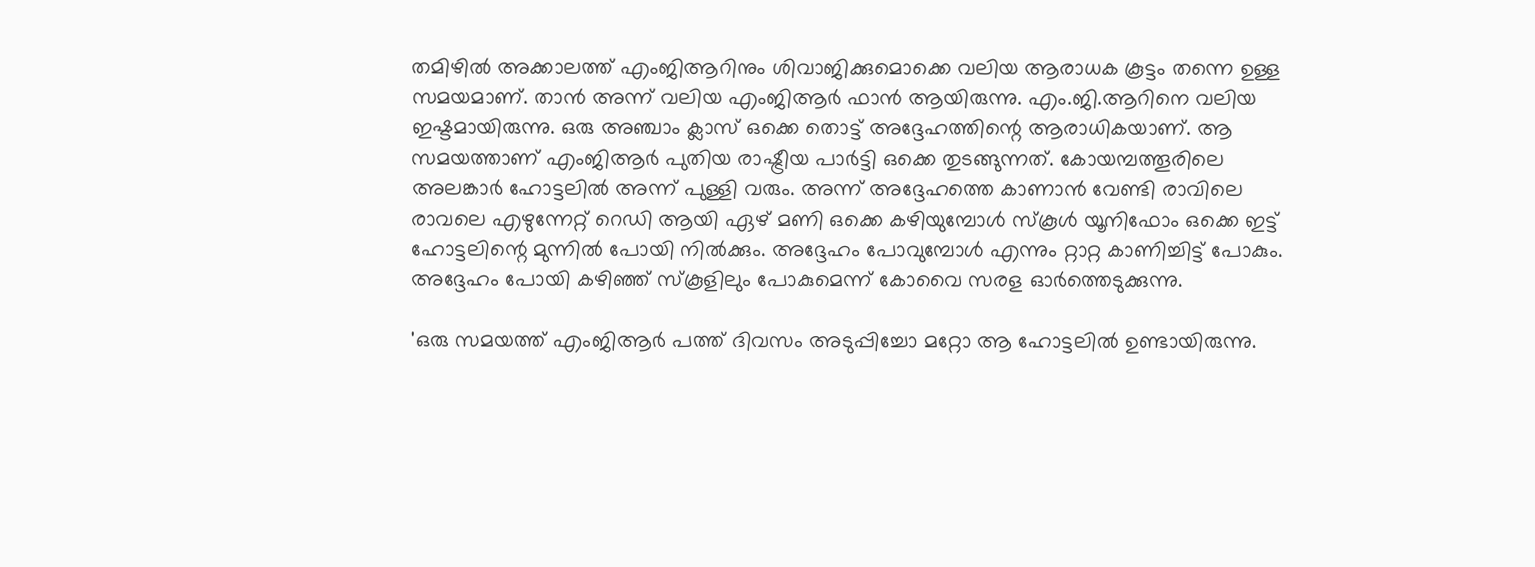തമിഴില്‍ അക്കാലത്ത് എംജിആറിനും ശിവാജിക്കുമൊക്കെ വലിയ ആരാധക കൂട്ടം തന്നെ ഉള്ള സമയമാണ്. താന്‍ അന്ന് വലിയ എംജിആര്‍ ഫാന്‍ ആയിരുന്നു. എം.ജി.ആറിനെ വലിയ ഇഷ്ടമായിരുന്നു. ഒരു അഞ്ചാം ക്ലാസ് ഒക്കെ തൊട്ട് അദ്ദേഹത്തിന്റെ ആരാധികയാണ്. ആ സമയത്താണ് എംജിആര്‍ പുതിയ രാഷ്ട്രീയ പാര്‍ട്ടി ഒക്കെ തുടങ്ങുന്നത്. കോയമ്പത്തൂരിലെ അലങ്കാര്‍ ഹോട്ടലില്‍ അന്ന് പുള്ളി വരും. അന്ന് അദ്ദേഹത്തെ കാണാന്‍ വേണ്ടി രാവിലെ രാവലെ എഴുന്നേറ്റ് റെഡി ആയി ഏഴ് മണി ഒക്കെ കഴിയുമ്പോള്‍ സ്‌കൂള്‍ യൂനിഫോം ഒക്കെ ഇട്ട് ഹോട്ടലിന്റെ മുന്നില്‍ പോയി നില്‍ക്കും. അദ്ദേഹം പോവുമ്പോള്‍ എന്നും റ്റാറ്റ കാണിച്ചിട്ട് പോകും. അദ്ദേഹം പോയി കഴിഞ്ഞ് സ്‌കൂളിലും പോകുമെന്ന് കോവൈ സരള ഓര്‍ത്തെടുക്കുന്നു.

'ഒരു സമയത്ത് എംജിആര്‍ പത്ത് ദിവസം അടുപ്പിച്ചോ മറ്റോ ആ ഹോട്ടലില്‍ ഉണ്ടായിരുന്നു.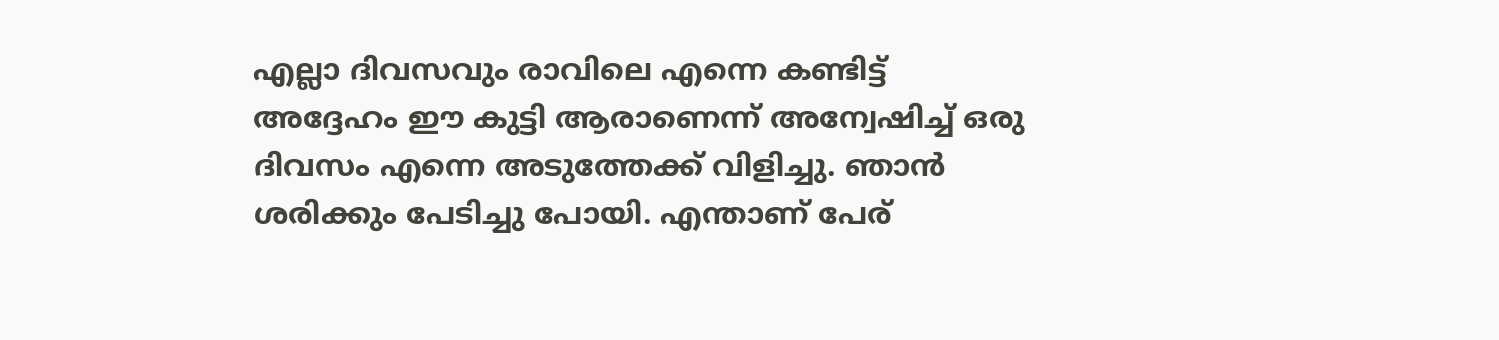എല്ലാ ദിവസവും രാവിലെ എന്നെ കണ്ടിട്ട് അദ്ദേഹം ഈ കുട്ടി ആരാണെന്ന് അന്വേഷിച്ച് ഒരു ദിവസം എന്നെ അടുത്തേക്ക് വിളിച്ചു. ഞാന്‍ ശരിക്കും പേടിച്ചു പോയി. എന്താണ് പേര്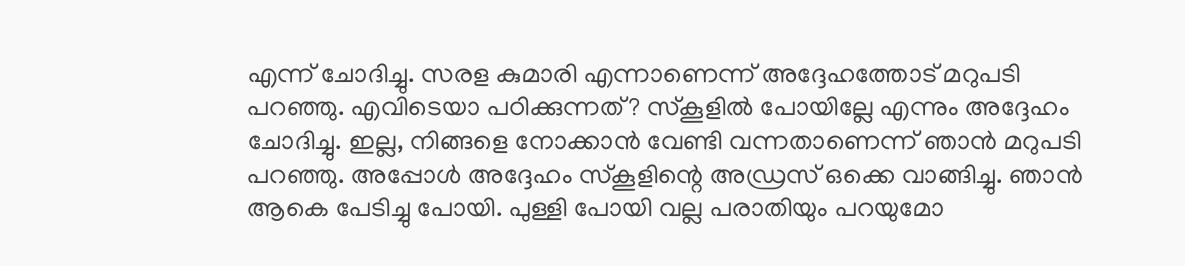എന്ന് ചോദിച്ചു. സരള കുമാരി എന്നാണെന്ന് അദ്ദേഹത്തോട് മറുപടി പറഞ്ഞു. എവിടെയാ പഠിക്കുന്നത്? സ്‌കൂളില്‍ പോയില്ലേ എന്നും അദ്ദേഹം ചോദിച്ചു. ഇല്ല, നിങ്ങളെ നോക്കാന്‍ വേണ്ടി വന്നതാണെന്ന് ഞാന്‍ മറുപടി പറഞ്ഞു. അപ്പോള്‍ അദ്ദേഹം സ്‌കൂളിന്റെ അഡ്രസ് ഒക്കെ വാങ്ങിച്ചു. ഞാന്‍ ആകെ പേടിച്ചു പോയി. പുള്ളി പോയി വല്ല പരാതിയും പറയുമോ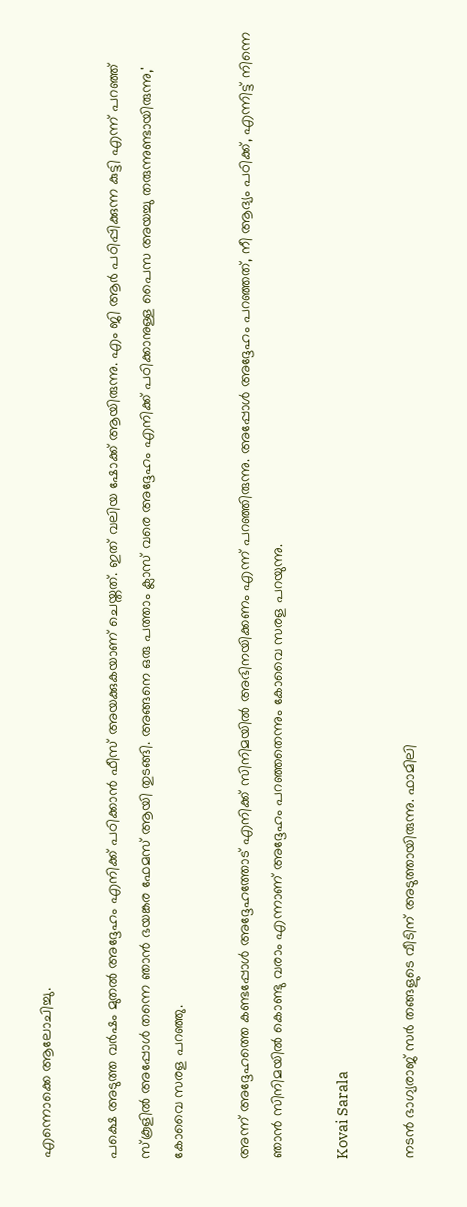എന്നൊക്കെ ആലോചിച്ചു.

പക്ഷെ അടുത്ത വര്‍ഷം മുതല്‍ അദ്ദേഹം എനിക്ക് പഠിക്കാന്‍ ഫീസ് അയക്കുകയാണ് ചെയ്തത്. ഇത് വലിയ ഷോക്ക് ആയിരുന്നു. എം ജി ആര്‍ പഠിപ്പിക്കുന്ന കുട്ടി എന്ന് പറഞ്ഞ് സ്‌കൂളില്‍ അപ്പോള്‍ തന്നെ ഞാന്‍ ഭയങ്കര ഫേമസ് ആയി തുടങ്ങി. അങ്ങനെ ഒരു പത്താം ക്ലാസ് വരെ അദ്ദേഹം എനിക്ക് പഠിക്കാനുള്ള പൈസ അയച്ചു തരുന്നുണ്ടായിരുന്നു,' കോവൈ സരള പറഞ്ഞു.

അന്ന് അദ്ദേഹത്തെ കണ്ടപ്പോള്‍ അദ്ദേഹത്തോട് എനിക്ക് സിനിമയില്‍ അഭിനയിക്കണം എന്ന് പറഞ്ഞിരുന്നു. അപ്പോള്‍ അദ്ദേഹം പറഞ്ഞത്, നീ ആദ്യം പഠിക്ക്, എന്നിട്ട് നിന്നെ ഞാന്‍ സിനിമയില്‍ കൊണ്ടു വരാം എന്നാണ് അദ്ദേഹം പറഞ്ഞതെന്നും കോവൈ സരള പറയുന്നു.

Kovai Sarala

നടന്‍ ഭാഗ്യരാജ് സര്‍ തങ്ങളുടെ വീടിന് അടുത്തായിരുന്നു. ഫാമിലി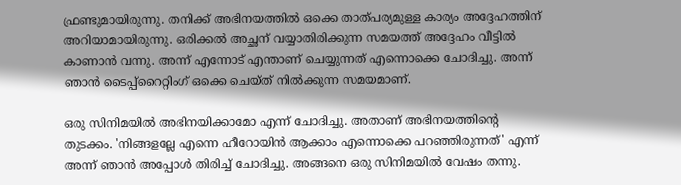ഫ്രണ്ടുമായിരുന്നു. തനിക്ക് അഭിനയത്തില്‍ ഒക്കെ താത്പര്യമുള്ള കാര്യം അദ്ദേഹത്തിന് അറിയാമായിരുന്നു. ഒരിക്കല്‍ അച്ഛന് വയ്യാതിരിക്കുന്ന സമയത്ത് അദ്ദേഹം വീട്ടില്‍ കാണാന്‍ വന്നു. അന്ന് എന്നോട് എന്താണ് ചെയ്യുന്നത് എന്നൊക്കെ ചോദിച്ചു. അന്ന് ഞാന്‍ ടൈപ്പ്‌റൈറ്റിംഗ് ഒക്കെ ചെയ്ത് നില്‍ക്കുന്ന സമയമാണ്.

ഒരു സിനിമയില്‍ അഭിനയിക്കാമോ എന്ന് ചോദിച്ചു. അതാണ് അഭിനയത്തിന്റെ തുടക്കം. 'നിങ്ങളല്ലേ എന്നെ ഹീറോയിന്‍ ആക്കാം എന്നൊക്കെ പറഞ്ഞിരുന്നത്' എന്ന് അന്ന് ഞാന്‍ അപ്പോള്‍ തിരിച്ച് ചോദിച്ചു. അങ്ങനെ ഒരു സിനിമയില്‍ വേഷം തന്നു.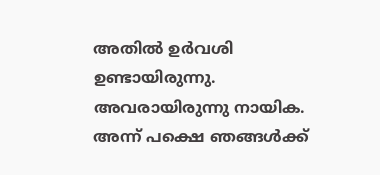അതില്‍ ഉര്‍വശി ഉണ്ടായിരുന്നു. അവരായിരുന്നു നായിക. അന്ന് പക്ഷെ ഞങ്ങള്‍ക്ക്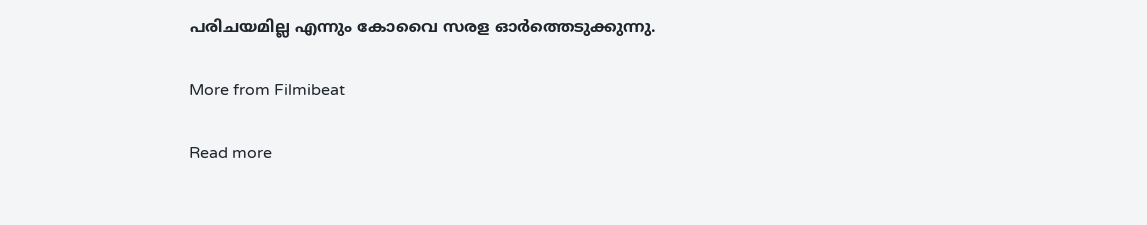പരിചയമില്ല എന്നും കോവൈ സരള ഓര്‍ത്തെടുക്കുന്നു.

More from Filmibeat

Read more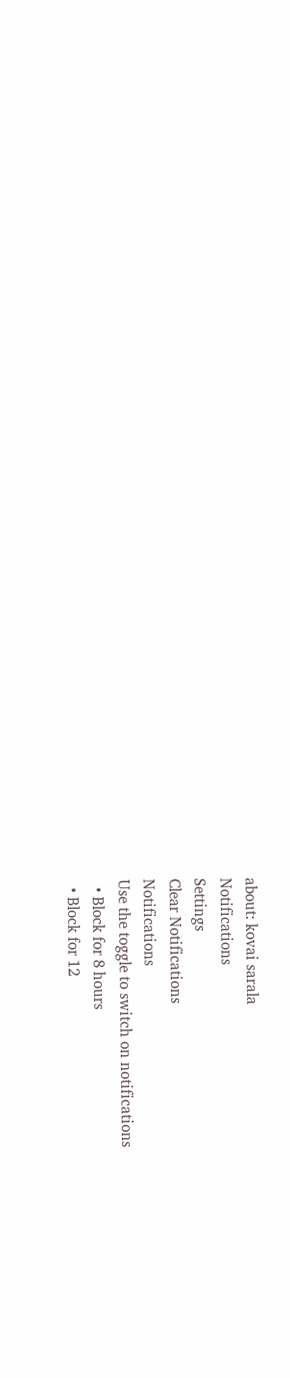about: kovai sarala
Notifications
Settings
Clear Notifications
Notifications
Use the toggle to switch on notifications
  • Block for 8 hours
  • Block for 12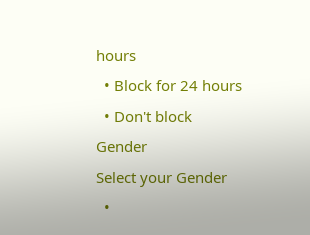hours
  • Block for 24 hours
  • Don't block
Gender
Select your Gender
  •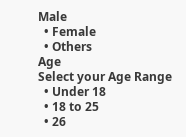Male
  • Female
  • Others
Age
Select your Age Range
  • Under 18
  • 18 to 25
  • 26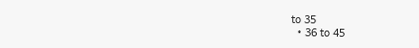to 35
  • 36 to 45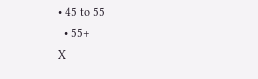• 45 to 55
  • 55+
X